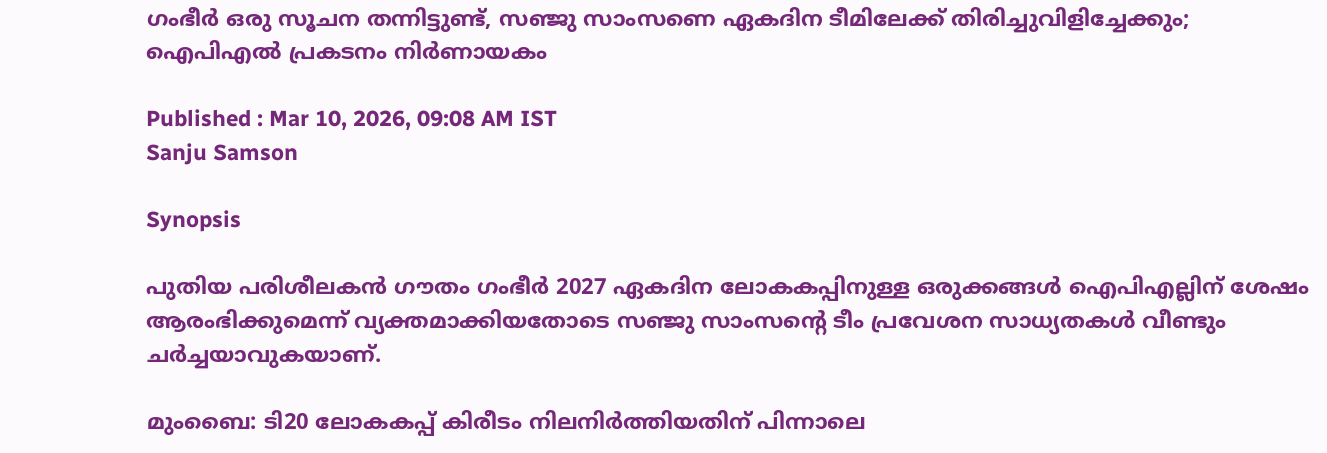ഗംഭീര്‍ ഒരു സൂചന തന്നിട്ടുണ്ട്, സഞ്ജു സാംസണെ ഏകദിന ടീമിലേക്ക് തിരിച്ചുവിളിച്ചേക്കും; ഐപിഎല്‍ പ്രകടനം നിര്‍ണായകം

Published : Mar 10, 2026, 09:08 AM IST
Sanju Samson

Synopsis

പുതിയ പരിശീലകൻ ഗൗതം ഗംഭീർ 2027 ഏകദിന ലോകകപ്പിനുള്ള ഒരുക്കങ്ങൾ ഐപിഎല്ലിന് ശേഷം ആരംഭിക്കുമെന്ന് വ്യക്തമാക്കിയതോടെ സഞ്ജു സാംസന്റെ ടീം പ്രവേശന സാധ്യതകൾ വീണ്ടും ചർച്ചയാവുകയാണ്.

മുംബൈ: ടി20 ലോകകപ്പ് കിരീടം നിലനിര്‍ത്തിയതിന് പിന്നാലെ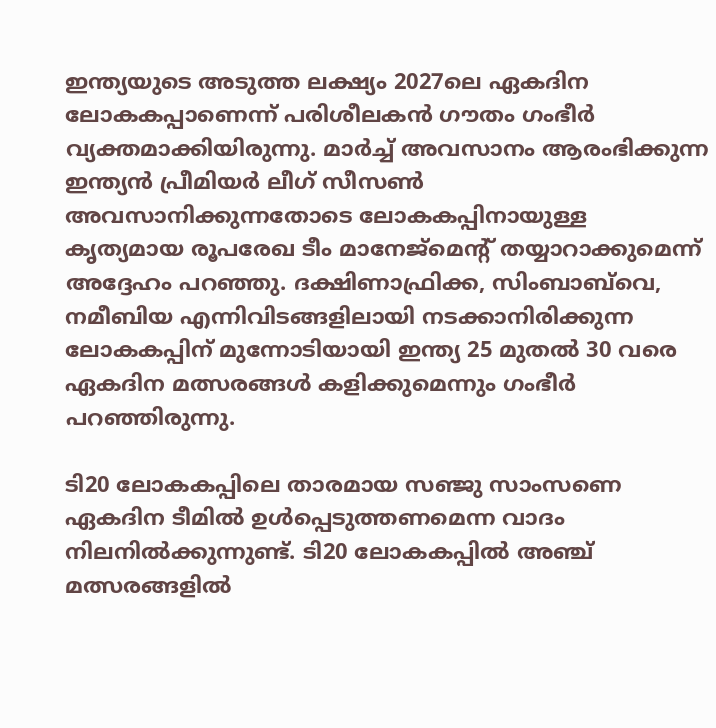ഇന്ത്യയുടെ അടുത്ത ലക്ഷ്യം 2027ലെ ഏകദിന ലോകകപ്പാണെന്ന് പരിശീലകന്‍ ഗൗതം ഗംഭീര്‍ വ്യക്തമാക്കിയിരുന്നു. മാര്‍ച്ച് അവസാനം ആരംഭിക്കുന്ന ഇന്ത്യന്‍ പ്രീമിയര്‍ ലീഗ് സീസണ്‍ അവസാനിക്കുന്നതോടെ ലോകകപ്പിനായുള്ള കൃത്യമായ രൂപരേഖ ടീം മാനേജ്‌മെന്റ് തയ്യാറാക്കുമെന്ന് അദ്ദേഹം പറഞ്ഞു. ദക്ഷിണാഫ്രിക്ക, സിംബാബ്‌വെ, നമീബിയ എന്നിവിടങ്ങളിലായി നടക്കാനിരിക്കുന്ന ലോകകപ്പിന് മുന്നോടിയായി ഇന്ത്യ 25 മുതല്‍ 30 വരെ ഏകദിന മത്സരങ്ങള്‍ കളിക്കുമെന്നും ഗംഭീര്‍ പറഞ്ഞിരുന്നു.

ടി20 ലോകകപ്പിലെ താരമായ സഞ്ജു സാംസണെ ഏകദിന ടീമില്‍ ഉള്‍പ്പെടുത്തണമെന്ന വാദം നിലനില്‍ക്കുന്നുണ്ട്. ടി20 ലോകകപ്പില്‍ അഞ്ച് മത്സരങ്ങളില്‍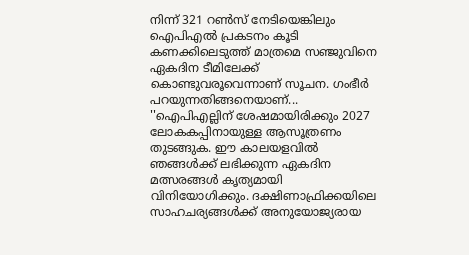നിന്ന് 321 റണ്‍സ് നേടിയെങ്കിലും ഐപിഎല്‍ പ്രകടനം കൂടി കണക്കിലെടുത്ത് മാത്രമെ സഞ്ജുവിനെ ഏകദിന ടീമിലേക്ക് കൊണ്ടുവരൂവെന്നാണ് സൂചന. ഗംഭീര്‍ പറയുന്നതിങ്ങനെയാണ്... ''ഐപിഎല്ലിന് ശേഷമായിരിക്കും 2027 ലോകകപ്പിനായുള്ള ആസൂത്രണം തുടങ്ങുക. ഈ കാലയളവില്‍ ഞങ്ങള്‍ക്ക് ലഭിക്കുന്ന ഏകദിന മത്സരങ്ങള്‍ കൃത്യമായി വിനിയോഗിക്കും. ദക്ഷിണാഫ്രിക്കയിലെ സാഹചര്യങ്ങള്‍ക്ക് അനുയോജ്യരായ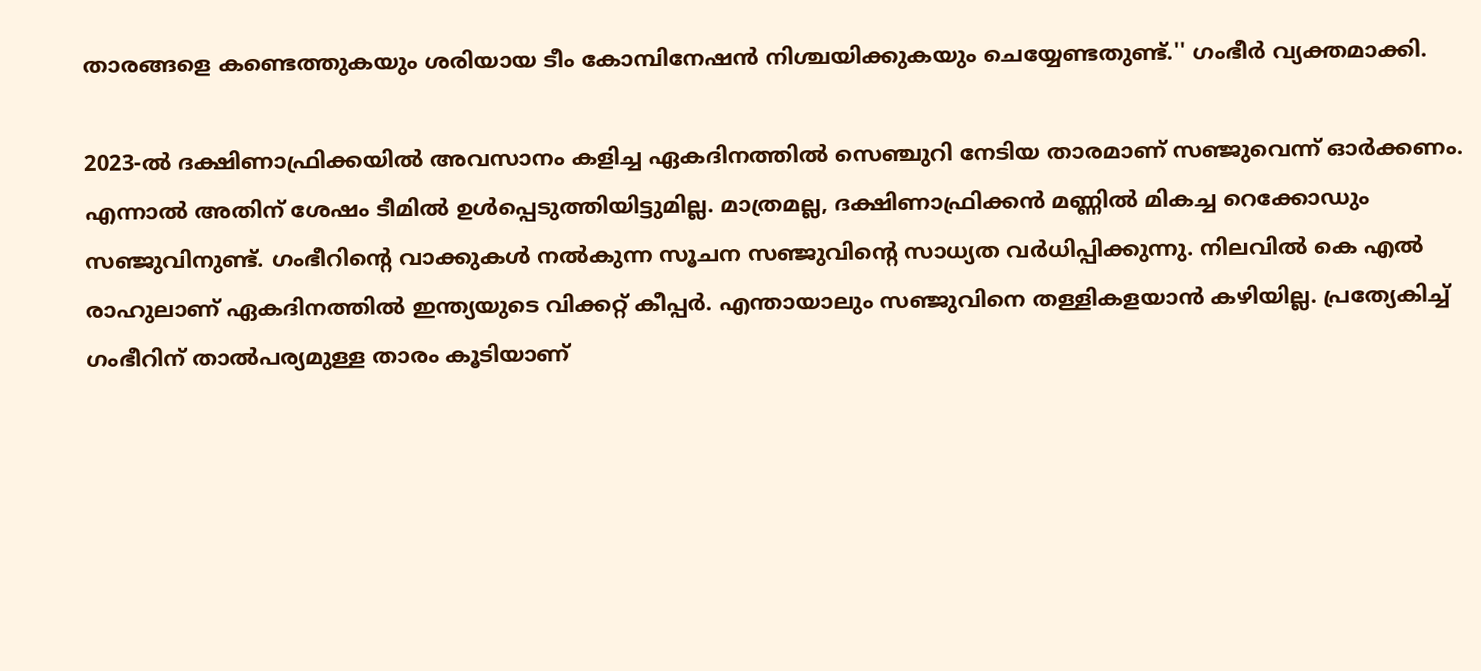താരങ്ങളെ കണ്ടെത്തുകയും ശരിയായ ടീം കോമ്പിനേഷന്‍ നിശ്ചയിക്കുകയും ചെയ്യേണ്ടതുണ്ട്.'' ഗംഭീര്‍ വ്യക്തമാക്കി.

2023-ല്‍ ദക്ഷിണാഫ്രിക്കയില്‍ അവസാനം കളിച്ച ഏകദിനത്തില്‍ സെഞ്ചുറി നേടിയ താരമാണ് സഞ്ജുവെന്ന് ഓര്‍ക്കണം. എന്നാല്‍ അതിന് ശേഷം ടീമില്‍ ഉള്‍പ്പെടുത്തിയിട്ടുമില്ല. മാത്രമല്ല, ദക്ഷിണാഫ്രിക്കന്‍ മണ്ണില്‍ മികച്ച റെക്കോഡും സഞ്ജുവിനുണ്ട്. ഗംഭീറിന്റെ വാക്കുകള്‍ നല്‍കുന്ന സൂചന സഞ്ജുവിന്റെ സാധ്യത വര്‍ധിപ്പിക്കുന്നു. നിലവില്‍ കെ എല്‍ രാഹുലാണ് ഏകദിനത്തില്‍ ഇന്ത്യയുടെ വിക്കറ്റ് കീപ്പര്‍. എന്തായാലും സഞ്ജുവിനെ തള്ളികളയാന്‍ കഴിയില്ല. പ്രത്യേകിച്ച് ഗംഭീറിന് താല്‍പര്യമുള്ള താരം കൂടിയാണ്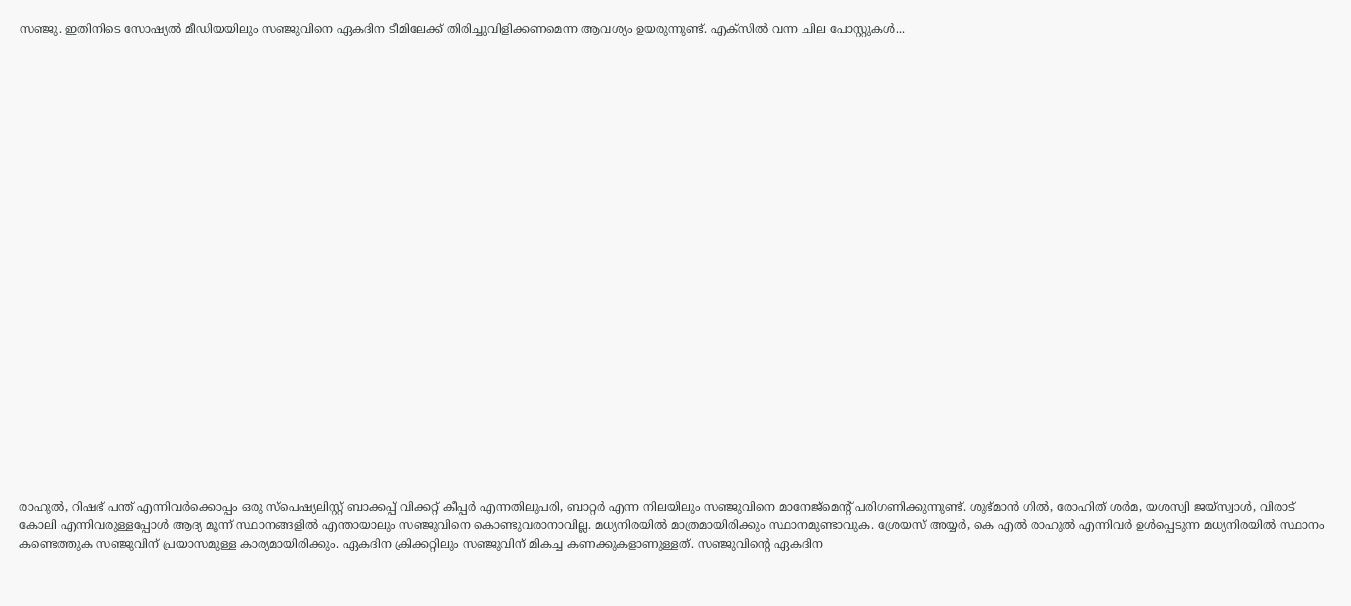സഞ്ജു. ഇതിനിടെ സോഷ്യല്‍ മീഡിയയിലും സഞ്ജുവിനെ ഏകദിന ടീമിലേക്ക് തിരിച്ചുവിളിക്കണമെന്ന ആവശ്യം ഉയരുന്നുണ്ട്. എക്‌സില്‍ വന്ന ചില പോസ്റ്റുകള്‍...

























രാഹുല്‍, റിഷഭ് പന്ത് എന്നിവര്‍ക്കൊപ്പം ഒരു സ്‌പെഷ്യലിസ്റ്റ് ബാക്കപ്പ് വിക്കറ്റ് കീപ്പര്‍ എന്നതിലുപരി, ബാറ്റര്‍ എന്ന നിലയിലും സഞ്ജുവിനെ മാനേജ്മെന്റ് പരിഗണിക്കുന്നുണ്ട്. ശുഭ്മാന്‍ ഗില്‍, രോഹിത് ശര്‍മ, യശസ്വി ജയ്‌സ്വാള്‍, വിരാട് കോലി എന്നിവരുള്ളപ്പോള്‍ ആദ്യ മൂന്ന് സ്ഥാനങ്ങളില്‍ എന്തായാലും സഞ്ജുവിനെ കൊണ്ടുവരാനാവില്ല. മധ്യനിരയില്‍ മാത്രമായിരിക്കും സ്ഥാനമുണ്ടാവുക. ശ്രേയസ് അയ്യര്‍, കെ എല്‍ രാഹുല്‍ എന്നിവര്‍ ഉള്‍പ്പെടുന്ന മധ്യനിരയില്‍ സ്ഥാനം കണ്ടെത്തുക സഞ്ജുവിന് പ്രയാസമുള്ള കാര്യമായിരിക്കും. ഏകദിന ക്രിക്കറ്റിലും സഞ്ജുവിന് മികച്ച കണക്കുകളാണുള്ളത്. സഞ്ജുവിന്റെ ഏകദിന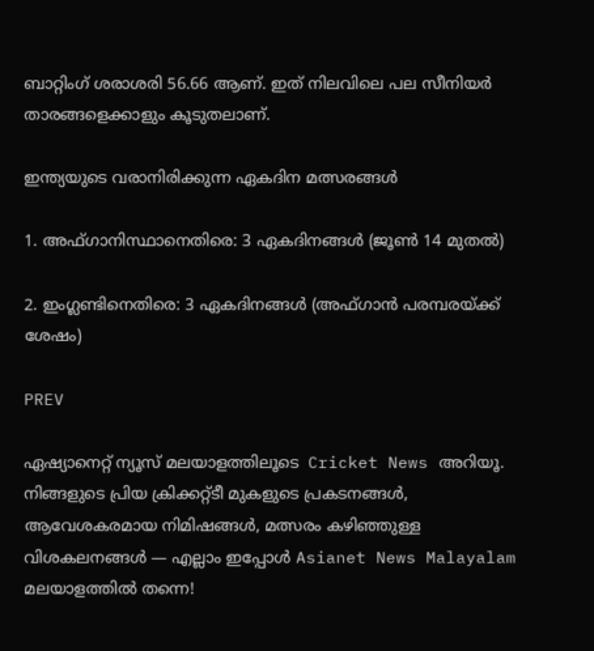ബാറ്റിംഗ് ശരാശരി 56.66 ആണ്. ഇത് നിലവിലെ പല സീനിയര്‍ താരങ്ങളെക്കാളും കൂടുതലാണ്.

ഇന്ത്യയുടെ വരാനിരിക്കുന്ന ഏകദിന മത്സരങ്ങള്‍

1. അഫ്ഗാനിസ്ഥാനെതിരെ: 3 ഏകദിനങ്ങള്‍ (ജൂണ്‍ 14 മുതല്‍)

2. ഇംഗ്ലണ്ടിനെതിരെ: 3 ഏകദിനങ്ങള്‍ (അഫ്ഗാന്‍ പരമ്പരയ്ക്ക് ശേഷം)

PREV

ഏഷ്യാനെറ്റ് ന്യൂസ് മലയാളത്തിലൂടെ  Cricket News അറിയൂ.  നിങ്ങളുടെ പ്രിയ ക്രിക്കറ്റ്ടീ മുകളുടെ പ്രകടനങ്ങൾ, ആവേശകരമായ നിമിഷങ്ങൾ, മത്സരം കഴിഞ്ഞുള്ള വിശകലനങ്ങൾ — എല്ലാം ഇപ്പോൾ Asianet News Malayalam മലയാളത്തിൽ തന്നെ!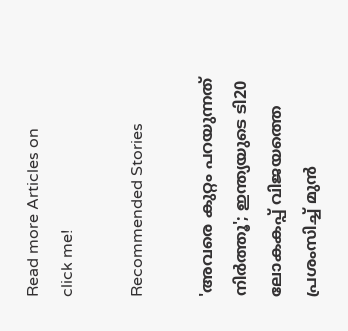Read more Articles on
click me!

Recommended Stories

'അവരെ കുറ്റം പറയുന്നത് നിര്‍ത്തൂ'; ഇന്ത്യയുടെ ടി20 ലോകകപ്പ് വിജയത്തെ പ്രശംസിച്ച് മുന്‍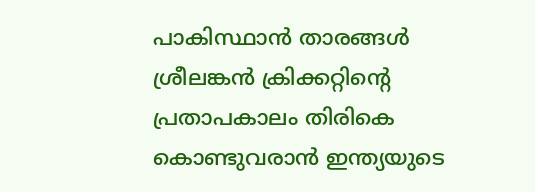പാകിസ്ഥാന്‍ താരങ്ങള്‍
ശ്രീലങ്കന്‍ ക്രിക്കറ്റിന്റെ പ്രതാപകാലം തിരികെ കൊണ്ടുവരാന്‍ ഇന്ത്യയുടെ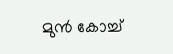മുന്‍ കോച്ച്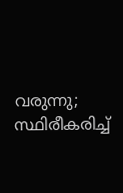വരുന്നു; സ്ഥിരീകരിച്ച്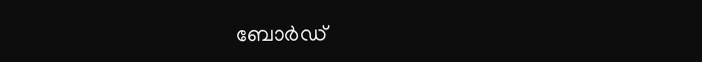ബോര്‍ഡ്